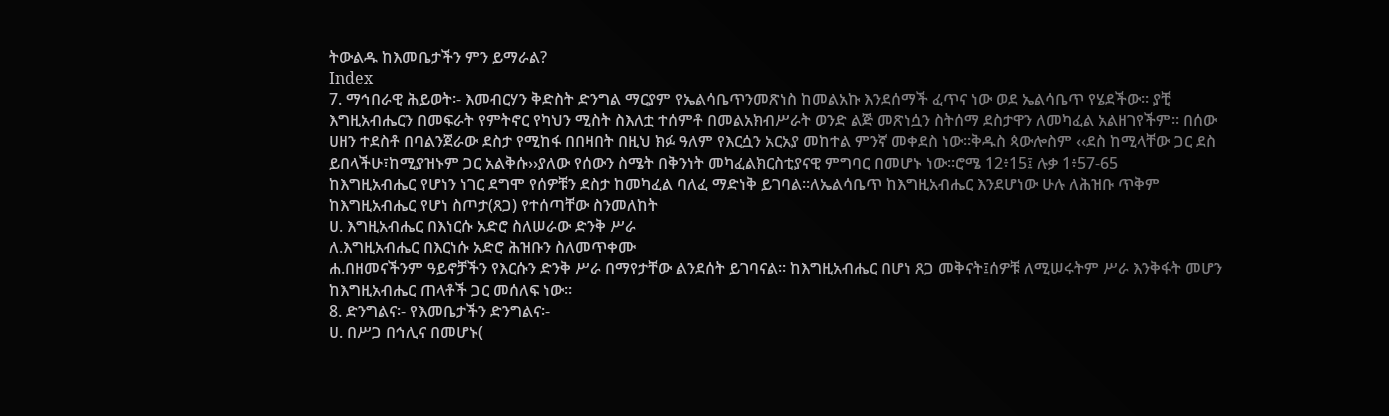ትውልዱ ከእመቤታችን ምን ይማራል?
Index
7. ማኅበራዊ ሕይወት፡- እመብርሃን ቅድስት ድንግል ማርያም የኤልሳቤጥንመጽነስ ከመልአኩ እንደሰማች ፈጥና ነው ወደ ኤልሳቤጥ የሄደችው፡፡ ያቺ እግዚአብሔርን በመፍራት የምትኖር የካህን ሚስት ስእለቷ ተሰምቶ በመልአክብሥራት ወንድ ልጅ መጽነሷን ስትሰማ ደስታዋን ለመካፈል አልዘገየችም፡፡ በሰው ሀዘን ተደስቶ በባልንጀራው ደስታ የሚከፋ በበዛበት በዚህ ክፉ ዓለም የእርሷን አርአያ መከተል ምንኛ መቀደስ ነው፡፡ቅዱስ ጳውሎስም ‹‹ደስ ከሚላቸው ጋር ደስ ይበላችሁ፣ከሚያዝኑም ጋር አልቅሱ››ያለው የሰውን ስሜት በቅንነት መካፈልክርስቲያናዊ ምግባር በመሆኑ ነው፡፡ሮሜ 12፥15፤ ሉቃ 1፥57-65
ከእግዚአብሔር የሆነን ነገር ደግሞ የሰዎቹን ደስታ ከመካፈል ባለፈ ማድነቅ ይገባል፡፡ለኤልሳቤጥ ከእግዚአብሔር እንደሆነው ሁሉ ለሕዝቡ ጥቅም ከእግዚአብሔር የሆነ ስጦታ(ጸጋ) የተሰጣቸው ስንመለከት
ሀ. እግዚአብሔር በእነርሱ አድሮ ስለሠራው ድንቅ ሥራ
ለ.እግዚአብሔር በእርነሱ አድሮ ሕዝቡን ስለመጥቀሙ
ሐ.በዘመናችንም ዓይኖቻችን የእርሱን ድንቅ ሥራ በማየታቸው ልንደሰት ይገባናል፡፡ ከእግዚአብሔር በሆነ ጸጋ መቅናት፤ሰዎቹ ለሚሠሩትም ሥራ እንቅፋት መሆን ከእግዚአብሔር ጠላቶች ጋር መሰለፍ ነው፡፡
8. ድንግልና፡- የእመቤታችን ድንግልና፡-
ሀ. በሥጋ በኅሊና በመሆኑ(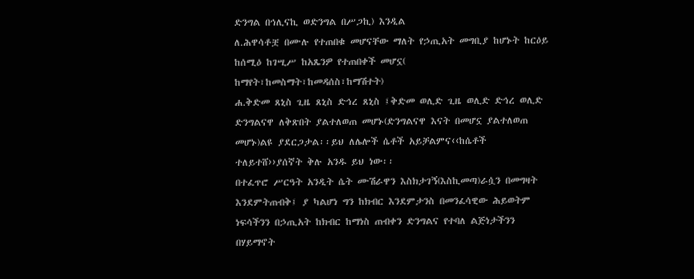ድንግል በኅሊናኪ ወድንግል በሥጋኪ) እንዲል
ለ.ሕዋሳቶቿ በሙሉ የተጠበቁ መሆናቸው ማለት የኃጢአት መግቢያ ከሆኑት ከርዕይ ከሰሚዕ ከገሢሥ ከአጼንዎ የተጠበቀች መሆኗ( ከማየት፣ከመስማት፣ከመዳሰስ፣ከማሽተት)
ሐ.ቅድመ ጸኒስ ጊዜ ጸኒስ ድኅረ ጸኒስ ፤ቅድመ ወሊድ ጊዜ ወሊድ ድኅረ ወሊድ ድንግልናዋ ለቅጽበት ያልተለወጠ መሆኑ(ድንግልናዋ እናት በመሆኗ ያልተለወጠ መሆኑ)ልዩ ያደርጋታል፡፡ይህ ለሌሎች ሴቶች አይቻልምና‹‹ከሴቶች ተለይተሸ››ያሰኛት ቅሉ አንዱ ይህ ነው፡፡
በተፈጥሮ ሥርዓት አንዲት ሴት ሙሽራዋን እስክታገኝ(እስኪመጣ)ራሷን በመግዛት እንደምትጠብቅ፤ ያ ካልሆነ ግን ከክብር እንደምታንስ በመንፈሳዊው ሕይወትም ነፍሳችንን በኃጢአት ከክብር ከማነስ ጠብቀን ድንግልና የተባለ ልጅነታችንን በሃይማኖት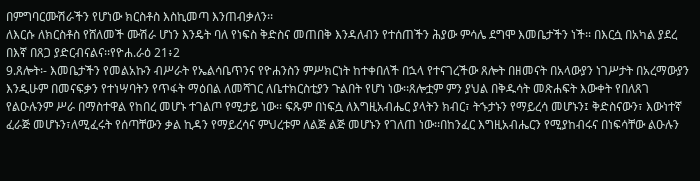በምግባርሙሽራችን የሆነው ክርስቶስ እስኪመጣ እንጠብቃለን፡፡
ለእርሱ ለክርስቶስ የሸለመች ሙሽራ ሆነን እንዴት ባለ የነፍስ ቅድስና መጠበቅ እንዳለብን የተሰጠችን ሕያው ምሳሌ ደግሞ እመቤታችን ነች፡፡ በእርሷ በአካል ያደረ በእኛ በጸጋ ያድርብናልና፡፡የዮሐ.ራዕ 21፥2
9.ጸሎት፡- እመቤታችን የመልአኩን ብሥራት የኤልሳቤጥንና የዮሐንስን ምሥክርነት ከተቀበለች በኋላ የተናገረችው ጸሎት በዘመናት በአላውያን ነገሥታት በአረማውያን እንዲሁም በመናፍቃን የተነሣባትን የጥፋት ማዕበል ለመሻገር ለቤተክርስቲያን ጉልበት የሆነ ነው፡፡ጸሎቷም ምን ያህል በቅዱሳት መጽሐፍት እውቀት የበለጸገ የልዑሉንም ሥራ በማስተዋል የከበረ መሆኑ ተገልጦ የሚታይ ነው፡፡ ፍጹም በነፍሷ ለእግዚአብሔር ያላትን ክብር፣ ትኁታኑን የማይረሳ መሆኑን፤ ቅድስናውን፣ እውነተኛ ፈራጅ መሆኑን፣ለሚፈሩት የሰጣቸውን ቃል ኪዳን የማይረሳና ምህረቱም ለልጅ ልጅ መሆኑን የገለጠ ነው፡፡በከንፈር እግዚአብሔርን የሚያከብሩና በነፍሳቸው ልዑሉን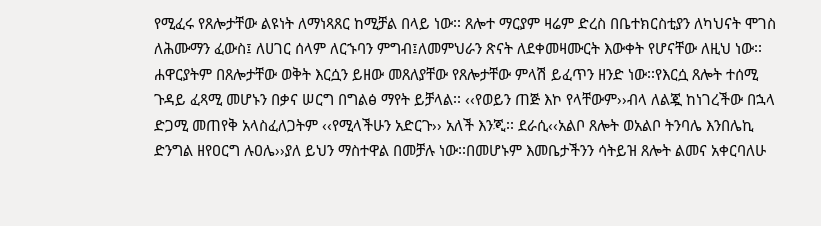የሚፈሩ የጸሎታቸው ልዩነት ለማነጻጸር ከሚቻል በላይ ነው፡፡ ጸሎተ ማርያም ዛሬም ድረስ በቤተክርስቲያን ለካህናት ሞገስ ለሕሙማን ፈውስ፤ ለሀገር ሰላም ለርኁባን ምግብ፤ለመምህራን ጽናት ለደቀመዛሙርት እውቀት የሆናቸው ለዚህ ነው፡፡ሐዋርያትም በጸሎታቸው ወቅት እርሷን ይዘው መጸለያቸው የጸሎታቸው ምላሽ ይፈጥን ዘንድ ነው፡፡የእርሷ ጸሎት ተሰሚ ጉዳይ ፈጻሚ መሆኑን በቃና ሠርግ በግልፅ ማየት ይቻላል፡፡ ‹‹የወይን ጠጅ እኮ የላቸውም››ብላ ለልጇ ከነገረችው በኋላ ድጋሚ መጠየቅ አላስፈለጋትም ‹‹የሚላችሁን አድርጉ›› አለች እንጂ፡፡ ደራሲ‹‹አልቦ ጸሎት ወአልቦ ትንባሌ እንበሌኪ ድንግል ዘየዐርግ ሉዐሌ››ያለ ይህን ማስተዋል በመቻሉ ነው፡፡በመሆኑም እመቤታችንን ሳትይዝ ጸሎት ልመና አቀርባለሁ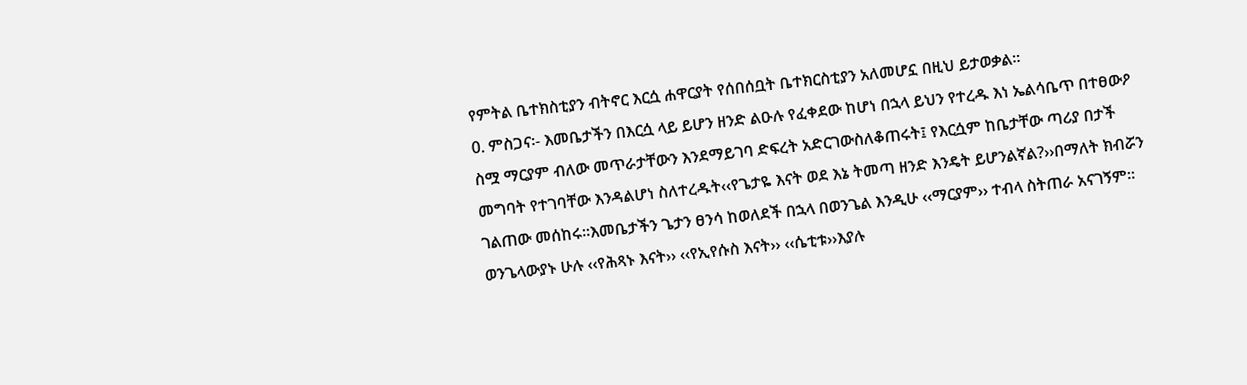የምትል ቤተክስቲያን ብትኖር እርሷ ሐዋርያት የሰበሰቧት ቤተክርስቲያን አለመሆኗ በዚህ ይታወቃል፡፡
0. ምስጋና፡- እመቤታችን በእርሷ ላይ ይሆን ዘንድ ልዑሉ የፈቀደው ከሆነ በኋላ ይህን የተረዱ እነ ኤልሳቤጥ በተፀውዖ ስሟ ማርያም ብለው መጥራታቸውን እንደማይገባ ድፍረት አድርገውስለቆጠሩት፤ የእርሷም ከቤታቸው ጣሪያ በታች መግባት የተገባቸው እንዳልሆነ ስለተረዱት‹‹የጌታዬ እናት ወደ እኔ ትመጣ ዘንድ እንዴት ይሆንልኛል?››በማለት ክብሯን ገልጠው መሰከሩ፡፡እመቤታችን ጌታን ፀንሳ ከወለደች በኋላ በወንጌል እንዲሁ ‹‹ማርያም›› ተብላ ስትጠራ አናገኝም፡፡ወንጌላውያኑ ሁሉ ‹‹የሕጻኑ እናት›› ‹‹የኢየሱስ እናት›› ‹‹ሴቲቱ››እያሉ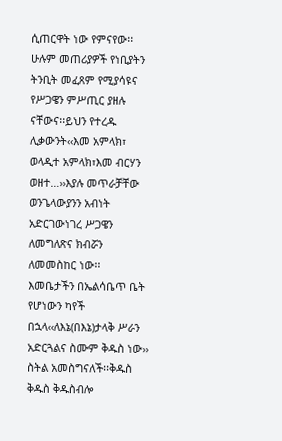ሲጠርዋት ነው የምናየው፡፡ ሁሉም መጠሪያዎች የነቢያትን ትንቢት መፈጸም የሚያሳዩና የሥጋዌን ምሥጢር ያዘሉ ናቸውና፡፡ይህን የተረዱ ሊቃውንት‹‹እመ አምላክ፣ ወላዲተ አምላክ፣እመ ብርሃን ወዘተ…››እያሉ መጥራቻቸው ወንጌላውያንን አብነት አድርገውነገረ ሥጋዌን ለመግለጽና ክብሯን ለመመስከር ነው፡፡
እመቤታችን በኤልሳቤጥ ቤት የሆነውን ካየች በኋላ‹‹ለእኔ(በእኔ)ታላቅ ሥራን አድርጓልና ስሙም ቅዱስ ነው›› ስትል አመስግናለች፡፡ቅዱስ ቅዱስ ቅዱስብሎ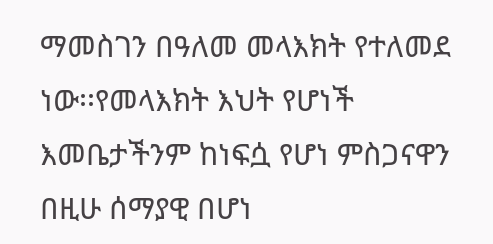ማመስገን በዓለመ መላእክት የተለመደ ነው፡፡የመላእክት እህት የሆነች እመቤታችንም ከነፍሷ የሆነ ምስጋናዋን በዚሁ ሰማያዊ በሆነ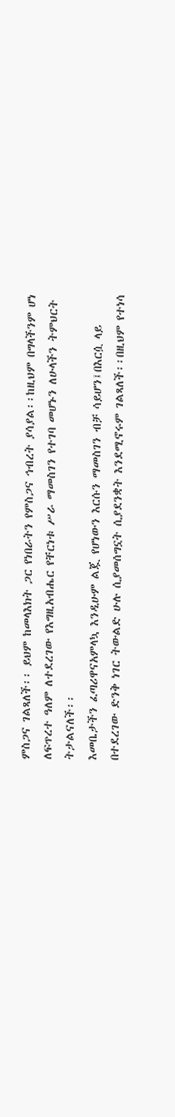ምስጋና ገልጻለች፡፡ ይህም ከመላእክት ጋር የነበራትን የምስጋና ኅብረት ያሳያል፡፡ከዚህም በግላችንም ሆነ ለፍጥረተ ዓለም ለተደረገው የእግዚአብሔር የቸርነቱ ሥራ ማመስገን የተገባ መሆኑን ለሁላችን ትምህርት ትታልናለች፡፡
እመቤታችን ፈጣሪዋናአምላኳ እንዲሁም ልጇ የሆነውን እርሱን ማመስገን ብቻ ሳይሆን፤በእርሷ ላይ በተደረገው ድንቅ ነገር ትውልድ ሁሉ ሲያመሰግኗት ሲያደንቋት እንደሚኖሩም ገልጻለች፡፡በዚህም የተነሳ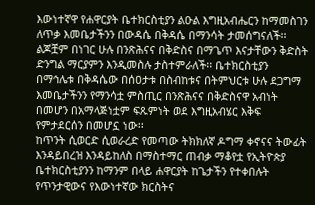እውነተኛዋ የሐዋርያት ቤተክርስቲያን ልዑል እግዚአብሔርን ከማመስገን ለጥቃ እመቤታችንን በውዳሴ በቅዳሴ በማንሳት ታመሰግናለች፡፡ ልጆቿም በነገር ሁሉ በንጽሕናና በቅድስና በማጌጥ እናታቸውን ቅድስት ድንግል ማርያምን እንዲመስሉ ታስተምራለች፡፡ ቤተክርስቲያን በማኅሌቱ በቅዳሴው በሰዐታቱ በስብከቱና በትምህርቱ ሁሉ ደጋግማ እመቤታችንን የማንሳቷ ምስጢር በንጽሕናና በቅድስናዋ አብነት በመሆን በአማላጅነቷም ፍጹምነት ወደ እግዚአብሄር እቅፍ የምታደርሰን በመሆኗ ነው፡፡
ከጥንት ሲወርድ ሲወራረድ የመጣው ትክክለኛ ዶግማ ቀኖናና ትውፊት እንዳይበረዝ እንዳይከለስ በማስተማር ጠብቃ ማቆየቷ የኢትዮጵያ ቤተክርስቲያንን ከማንም በላይ ሐዋርያት ከጌታችን የተቀበሉት የጥንታዊውና የእውነተኛው ክርስትና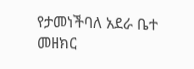የታመነችባለ አደራ ቤተ መዘክር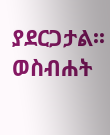ያደርጋታል፡፡
ወስብሐት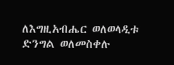ለእግዚአብሔር ወለወላዲቱ ድንግል ወለመስቀሉ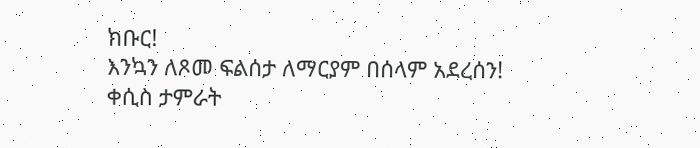ክቡር!
እንኳን ለጾመ ፍልሰታ ለማርያም በሰላም አደረሰን!
ቀሲስ ታምራት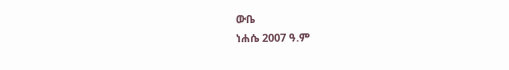ውቤ
ነሐሴ 2007 ዓ.ም